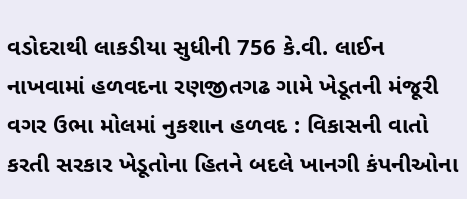વડોદરાથી લાકડીયા સુધીની 756 કે.વી. લાઈન નાખવામાં હળવદના રણજીતગઢ ગામે ખેડૂતની મંજૂરી વગર ઉભા મોલમાં નુકશાન હળવદ : વિકાસની વાતો કરતી સરકાર ખેડૂતોના હિતને બદલે ખાનગી કંપનીઓના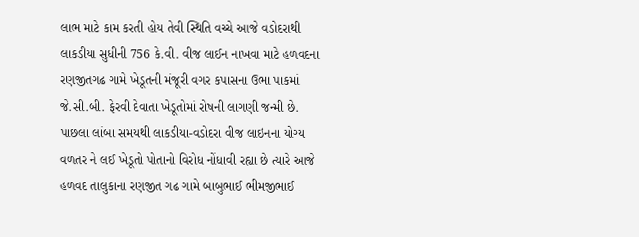લાભ માટે કામ કરતી હોય તેવી સ્થિતિ વચ્ચે આજે વડોદરાથી લાકડીયા સુધીની 756 કે.વી. વીજ લાઈન નાખવા માટે હળવદના રણજીતગઢ ગામે ખેડૂતની મંજૂરી વગર કપાસના ઉભા પાકમાં જે.સી.બી. ફેરવી દેવાતા ખેડૂતોમાં રોષની લાગણી જન્મી છે. પાછલા લાંબા સમયથી લાકડીયા-વડોદરા વીજ લાઇનના યોગ્ય વળતર ને લઈ ખેડૂતો પોતાનો વિરોધ નોંધાવી રહ્યા છે ત્યારે આજે હળવદ તાલુકાના રણજીત ગઢ ગામે બાબુભાઈ ભીમજીભાઈ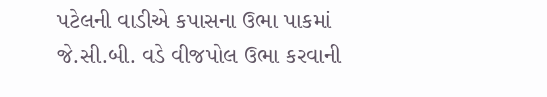પટેલની વાડીએ કપાસના ઉભા પાકમાં જે.સી.બી. વડે વીજપોલ ઉભા કરવાની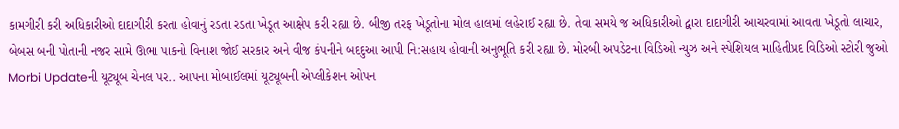કામગીરી કરી અધિકારીઓ દાદાગીરી કરતા હોવાનું રડતા રડતા ખેડૂત આક્ષેપ કરી રહ્યા છે. બીજી તરફ ખેડૂતોના મોલ હાલમાં લહેરાઈ રહ્યા છે. તેવા સમયે જ અધિકારીઓ દ્વારા દાદાગીરી આચરવામાં આવતા ખેડૂતો લાચાર, બેબસ બની પોતાની નજર સામે ઊભા પાકનો વિનાશ જોઈ સરકાર અને વીજ કંપનીને બદદુઆ આપી નિ:સહાય હોવાની અનુભૂતિ કરી રહ્યા છે. મોરબી અપડેટના વિડિઓ ન્યુઝ અને સ્પેશિયલ માહિતીપ્રદ વિડિઓ સ્ટોરી જુઓ Morbi Updateની યૂટ્યૂબ ચેનલ પર.. આપના મોબાઈલમાં યૂટ્યૂબની એપ્લીકેશન ઓપન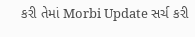કરી તેમાં Morbi Update સર્ચ કરી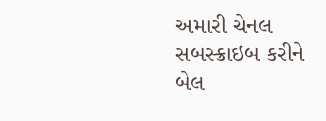અમારી ચેનલ સબસ્ક્રાઇબ કરીને બેલ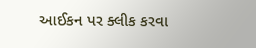આઈકન પર ક્લીક કરવા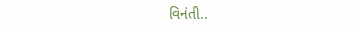વિનંતી..